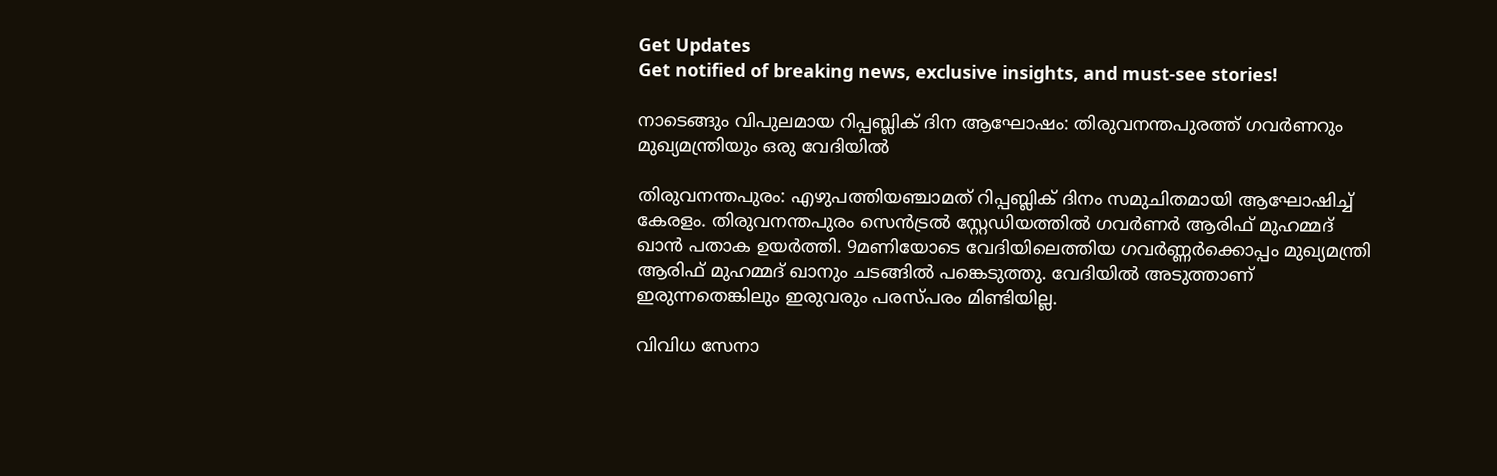Get Updates
Get notified of breaking news, exclusive insights, and must-see stories!

നാടെങ്ങും വിപുലമായ റിപ്പബ്ലിക് ദിന ആഘോഷം: തിരുവനന്തപുരത്ത് ഗവർണറും മുഖ്യമന്ത്രിയും ഒരു വേദിയില്‍

തിരുവനന്തപുരം: എഴുപത്തിയഞ്ചാമത് റിപ്പബ്ലിക് ദിനം സമുചിതമായി ആഘോഷിച്ച് കേരളം. തിരുവനന്തപുരം സെൻട്രൽ സ്റ്റേഡിയത്തിൽ ഗവർണർ ആരിഫ് മുഹമ്മദ് ഖാൻ പതാക ഉയർത്തി. 9മണിയോടെ വേദിയിലെത്തിയ ഗവർണ്ണർക്കൊപ്പം മുഖ്യമന്ത്രി ആരിഫ് മുഹമ്മദ് ഖാനും ചടങ്ങില്‍ പങ്കെടുത്തു. വേദിയില്‍ അടുത്താണ് ഇരുന്നതെങ്കിലും ഇരുവരും പരസ്പരം മിണ്ടിയില്ല.

വിവിധ സേനാ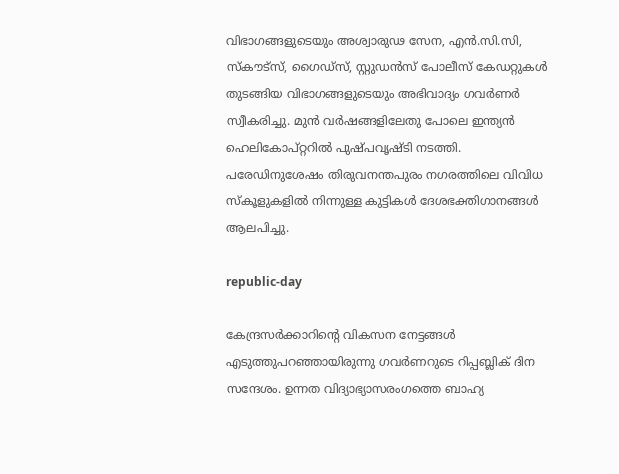വിഭാഗങ്ങളുടെയും അശ്വാരുഢ സേന, എൻ.സി.സി, സ്കൗട്സ്, ഗൈഡ്സ്, സ്റ്റുഡൻസ് പോലീസ് കേഡറ്റുകൾ തുടങ്ങിയ വിഭാഗങ്ങളുടെയും അഭിവാദ്യം ഗവർണർ സ്വീകരിച്ചു. മുൻ വർഷങ്ങളിലേതു പോലെ ഇന്ത്യന്‍ ഹെലികോപ്റ്ററിൽ പുഷ്പവൃഷ്ടി നടത്തി. പരേഡിനുശേഷം തിരുവനന്തപുരം നഗരത്തിലെ വിവിധ സ്കൂളുകളിൽ നിന്നുള്ള കുട്ടികൾ ദേശഭക്തിഗാനങ്ങൾ ആലപിച്ചു.

republic-day

കേന്ദ്രസർക്കാറിന്റെ വികസന നേട്ടങ്ങൾ എടുത്തുപറഞ്ഞായിരുന്നു ഗവർണറുടെ റിപ്പബ്ലിക് ദിന സന്ദേശം. ഉന്നത വിദ്യാഭ്യാസരംഗത്തെ ബാഹ്യ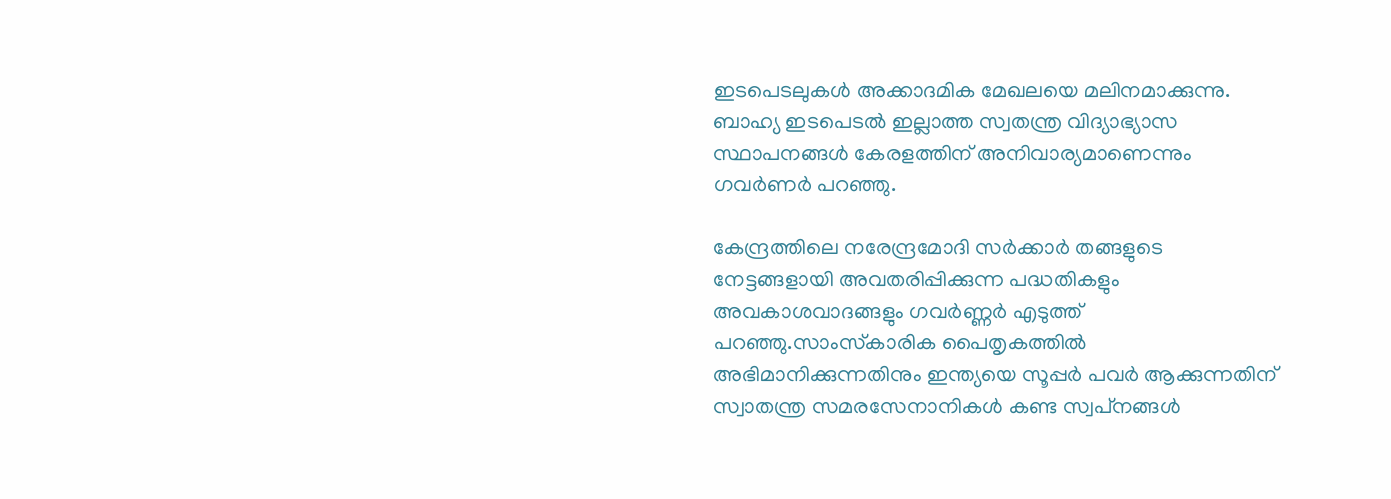ഇടപെടലുകൾ അക്കാദമിക മേഖലയെ മലിനമാക്കുന്നു. ബാഹ്യ ഇടപെടൽ ഇല്ലാത്ത സ്വതന്ത്ര വിദ്യാഭ്യാസ സ്ഥാപനങ്ങൾ കേരളത്തിന് അനിവാര്യമാണെന്നും ഗവർണർ പറ‍ഞ്ഞു.

കേന്ദ്രത്തിലെ നരേന്ദ്രമോദി സര്‍ക്കാര്‍ തങ്ങളുടെ നേട്ടങ്ങളായി അവതരിപ്പിക്കുന്ന പദ്ധതികളും അവകാശവാദങ്ങളും ഗവർണ്ണർ എടുത്ത് പറഞ്ഞു.സാംസ്‌കാരിക പൈതൃകത്തില്‍ അഭിമാനിക്കുന്നതിനും ഇന്ത്യയെ സൂപ്പര്‍ പവര്‍ ആക്കുന്നതിന് സ്വാതന്ത്ര സമരസേനാനികള്‍ കണ്ട സ്വപ്‌നങ്ങള്‍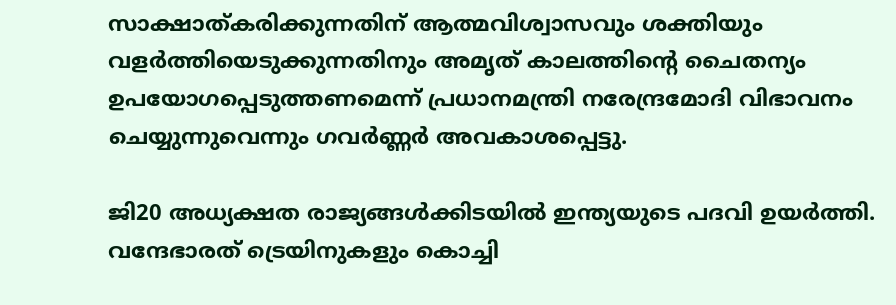സാക്ഷാത്കരിക്കുന്നതിന് ആത്മവിശ്വാസവും ശക്തിയും വളര്‍ത്തിയെടുക്കുന്നതിനും അമൃത് കാലത്തിന്റെ ചൈതന്യം ഉപയോഗപ്പെടുത്തണമെന്ന് പ്രധാനമന്ത്രി നരേന്ദ്രമോദി വിഭാവനം ചെയ്യുന്നുവെന്നും ഗവർണ്ണർ അവകാശപ്പെട്ടു.

ജി20 അധ്യക്ഷത രാജ്യങ്ങള്‍ക്കിടയില്‍ ഇന്ത്യയുടെ പദവി ഉയര്‍ത്തി. വന്ദേഭാരത് ട്രെയിനുകളും കൊച്ചി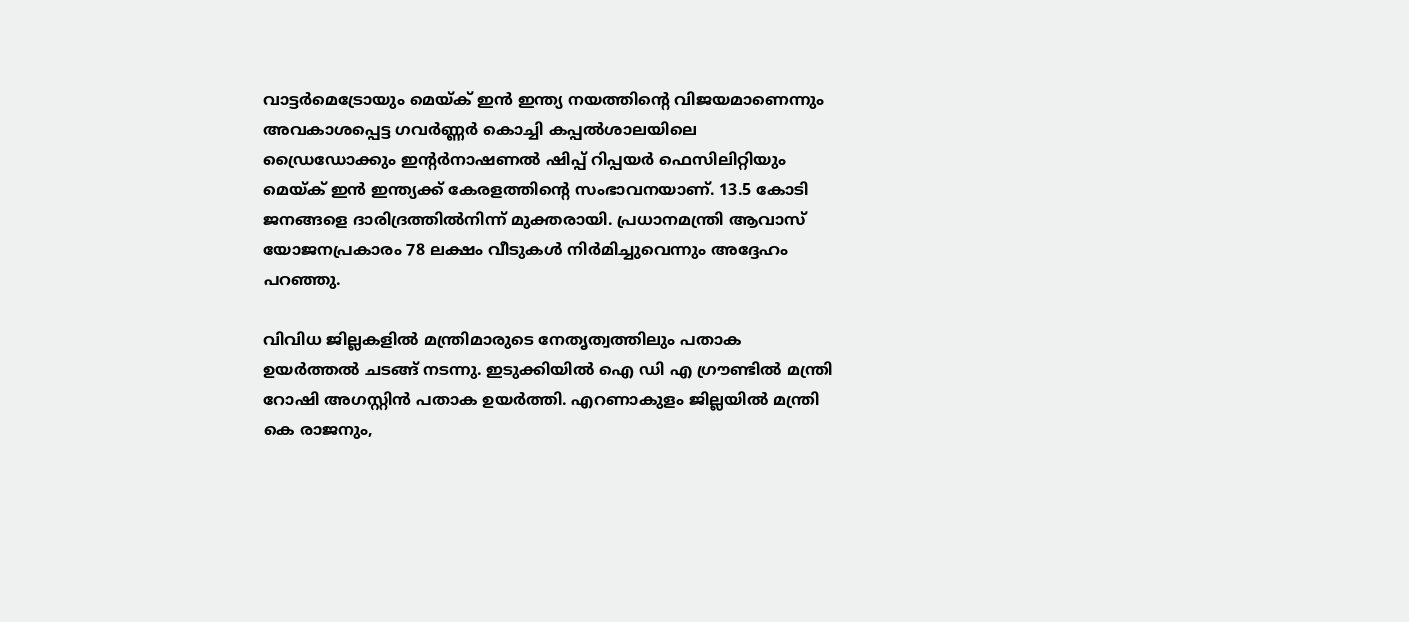വാട്ടര്‍മെട്രോയും മെയ്ക് ഇന്‍ ഇന്ത്യ നയത്തിന്റെ വിജയമാണെന്നും അവകാശപ്പെട്ട ഗവർണ്ണർ കൊച്ചി കപ്പല്‍ശാലയിലെ ഡ്രൈഡോക്കും ഇന്റര്‍നാഷണല്‍ ഷിപ്പ് റിപ്പയര്‍ ഫെസിലിറ്റിയും മെയ്ക് ഇന്‍ ഇന്ത്യക്ക് കേരളത്തിന്റെ സംഭാവനയാണ്. 13.5 കോടി ജനങ്ങളെ ദാരിദ്രത്തില്‍നിന്ന് മുക്തരായി. പ്രധാനമന്ത്രി ആവാസ് യോജനപ്രകാരം 78 ലക്ഷം വീടുകള്‍ നിര്‍മിച്ചുവെന്നും അദ്ദേഹം പറഞ്ഞു.

വിവിധ ജില്ലകളില്‍ മന്ത്രിമാരുടെ നേതൃത്വത്തിലും പതാക ഉയർത്തല്‍ ചടങ്ങ് നടന്നു. ഇടുക്കിയിൽ ഐ ഡി എ ഗ്രൗണ്ടില്‍ മന്ത്രി റോഷി അഗസ്റ്റിൻ പതാക ഉയർത്തി. എറണാകുളം ജില്ലയിൽ മന്ത്രി കെ രാജനും,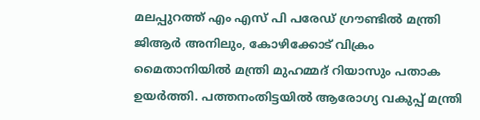മലപ്പുറത്ത് എം എസ് പി പരേഡ് ഗ്രൗണ്ടിൽ മന്ത്രി ജിആർ അനിലും, കോഴിക്കോട് വിക്രം മൈതാനിയിൽ മന്ത്രി മുഹമ്മദ്‌ റിയാസും പതാക ഉയർത്തി. പത്തനംതിട്ടയില്‍ ആരോഗ്യ വകുപ്പ് മന്ത്രി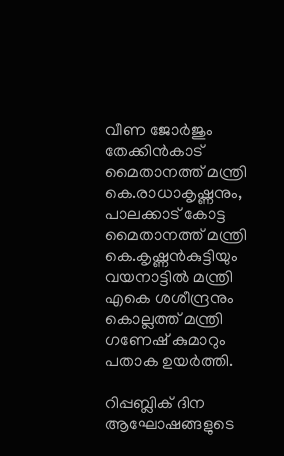വീണ ജോർജും തേക്കിൻകാട് മൈതാനത്ത് മന്ത്രി കെ.രാധാകൃഷ്ണനും, പാലക്കാട് കോട്ട മൈതാനത്ത് മന്ത്രി കെ.കൃഷ്ണൻകുട്ടിയും വയനാട്ടിൽ മന്ത്രി എകെ ശശീന്ദ്രനും കൊല്ലത്ത് മന്ത്രി ഗണേഷ് കുമാറും പതാക ഉയർത്തി.

റിപ്പബ്ലിക് ദിന ആഘോഷങ്ങളുടെ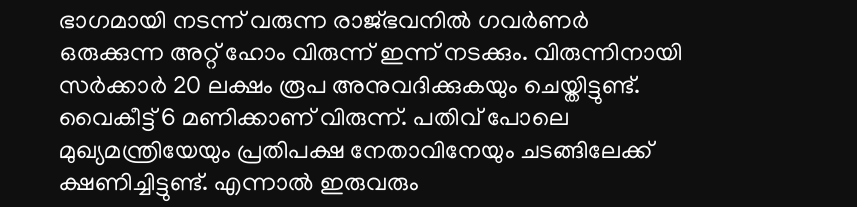ഭാഗമായി നടന്ന് വരുന്ന രാജ്ഭവനിൽ ഗവർണർ ഒരുക്കുന്ന അറ്റ് ഹോം വിരുന്ന് ഇന്ന് നടക്കും. വിരുന്നിനായി സർക്കാർ 20 ലക്ഷം രൂപ അനുവദിക്കുകയും ചെയ്തിട്ടുണ്ട്. വൈകീട്ട് 6 മണിക്കാണ് വിരുന്ന്. പതിവ് പോലെ മുഖ്യമന്ത്രിയേയും പ്രതിപക്ഷ നേതാവിനേയും ചടങ്ങിലേക്ക് ക്ഷണിച്ചിട്ടുണ്ട്. എന്നാല്‍ ഇരുവരും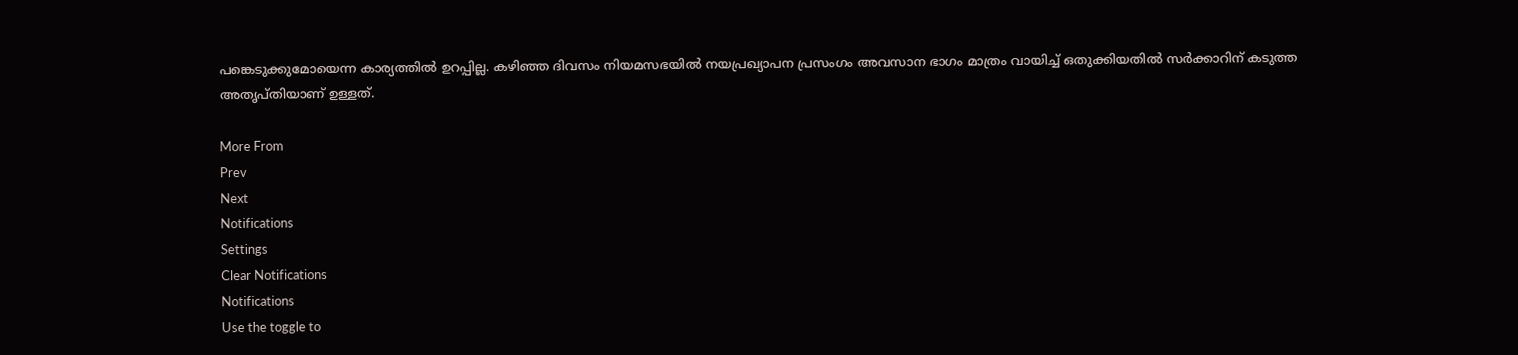പങ്കെടുക്കുമോയെന്ന കാര്യത്തില്‍ ഉറപ്പില്ല. കഴിഞ്ഞ ദിവസം നിയമസഭയില്‍ നയപ്രഖ്യാപന പ്രസംഗം അവസാന ഭാഗം മാത്രം വായിച്ച് ഒതുക്കിയതില്‍ സർക്കാറിന് കടുത്ത അതൃപ്തിയാണ് ഉള്ളത്.

More From
Prev
Next
Notifications
Settings
Clear Notifications
Notifications
Use the toggle to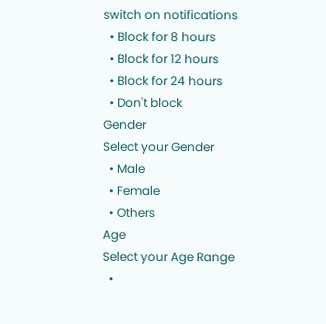switch on notifications
  • Block for 8 hours
  • Block for 12 hours
  • Block for 24 hours
  • Don't block
Gender
Select your Gender
  • Male
  • Female
  • Others
Age
Select your Age Range
  •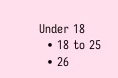Under 18
  • 18 to 25
  • 26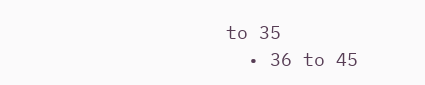to 35
  • 36 to 45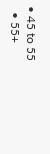• 45 to 55
  • 55+